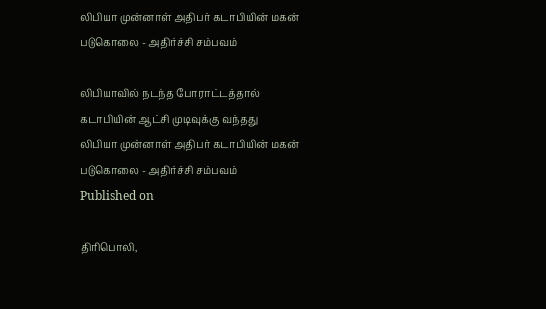லிபியா முன்னாள் அதிபர் கடாபியின் மகன் படுகொலை - அதிர்ச்சி சம்பவம்

லிபியாவில் நடந்த போராட்டத்தால் கடாபியின் ஆட்சி முடிவுக்கு வந்தது
லிபியா முன்னாள் அதிபர் கடாபியின் மகன் படுகொலை - அதிர்ச்சி சம்பவம்
Published on

திரிபொலி,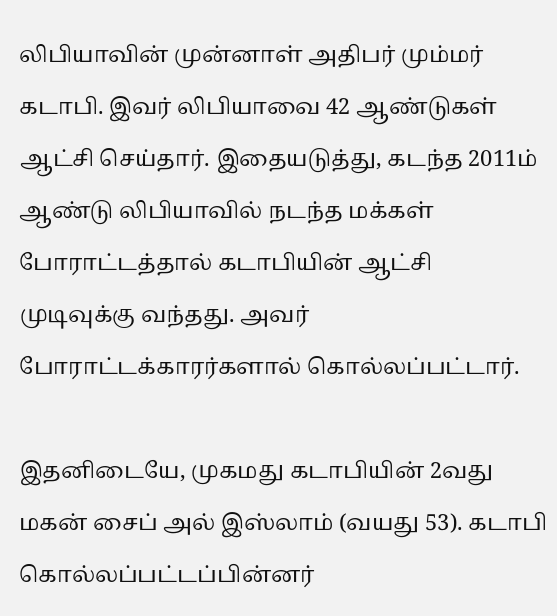லிபியாவின் முன்னாள் அதிபர் மும்மர் கடாபி. இவர் லிபியாவை 42 ஆண்டுகள் ஆட்சி செய்தார். இதையடுத்து, கடந்த 2011ம் ஆண்டு லிபியாவில் நடந்த மக்கள் போராட்டத்தால் கடாபியின் ஆட்சி முடிவுக்கு வந்தது. அவர் போராட்டக்காரர்களால் கொல்லப்பட்டார்.

இதனிடையே, முகமது கடாபியின் 2வது மகன் சைப் அல் இஸ்லாம் (வயது 53). கடாபி கொல்லப்பட்டப்பின்னர்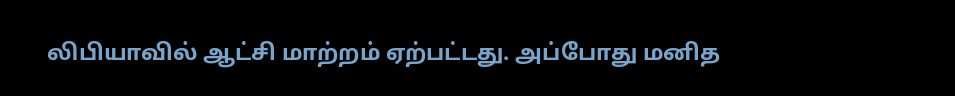லிபியாவில் ஆட்சி மாற்றம் ஏற்பட்டது. அப்போது மனித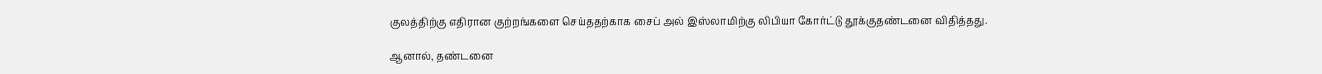குலத்திற்கு எதிரான குற்றங்களை செய்ததற்காக சைப் அல் இஸ்லாமிற்கு லிபியா கோர்ட்டு தூக்குதண்டனை விதித்தது.

ஆனால், தண்டனை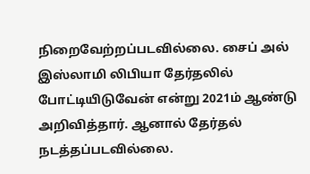நிறைவேற்றப்படவில்லை. சைப் அல் இஸ்லாமி லிபியா தேர்தலில் போட்டியிடுவேன் என்று 2021ம் ஆண்டு அறிவித்தார். ஆனால் தேர்தல் நடத்தப்படவில்லை.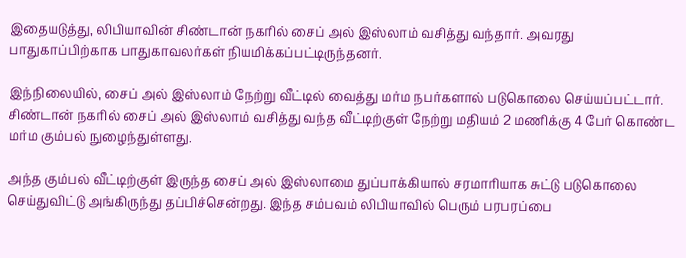இதையடுத்து, லிபியாவின் சிண்டான் நகரில் சைப் அல் இஸ்லாம் வசித்து வந்தார். அவரது பாதுகாப்பிற்காக பாதுகாவலர்கள் நியமிக்கப்பட்டிருந்தனர்.

இந்நிலையில், சைப் அல் இஸ்லாம் நேற்று வீட்டில் வைத்து மர்ம நபர்களால் படுகொலை செய்யப்பட்டார். சிண்டான் நகரில் சைப் அல் இஸ்லாம் வசித்து வந்த வீட்டிற்குள் நேற்று மதியம் 2 மணிக்கு 4 பேர் கொண்ட மர்ம கும்பல் நுழைந்துள்ளது.

அந்த கும்பல் வீட்டிற்குள் இருந்த சைப் அல் இஸ்லாமை துப்பாக்கியால் சரமாரியாக சுட்டு படுகொலை செய்துவிட்டு அங்கிருந்து தப்பிச்சென்றது. இந்த சம்பவம் லிபியாவில் பெரும் பரபரப்பை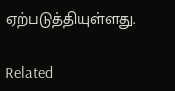ஏற்படுத்தியுள்ளது.

Related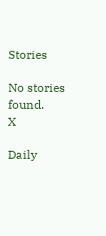Stories

No stories found.
X

Daily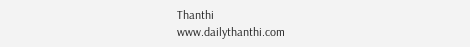Thanthi
www.dailythanthi.com